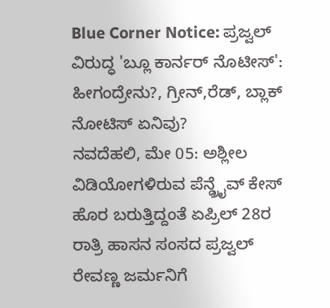Blue Corner Notice: ಪ್ರಜ್ವಲ್ ವಿರುದ್ಧ 'ಬ್ಲೂ ಕಾರ್ನರ್ ನೊಟೀಸ್': ಹೀಗಂದ್ರೇನು?, ಗ್ರೀನ್,ರೆಡ್, ಬ್ಲಾಕ್ ನೋಟಿಸ್ ಏನಿವು?
ನವದೆಹಲಿ, ಮೇ 05: ಅಶ್ಲೀಲ ವಿಡಿಯೋಗಳಿರುವ ಪೆನ್ಡ್ರೈವ್ ಕೇಸ್ ಹೊರ ಬರುತ್ತಿದ್ದಂತೆ ಏಪ್ರಿಲ್ 28ರ ರಾತ್ರಿ ಹಾಸನ ಸಂಸದ ಪ್ರಜ್ವಲ್ ರೇವಣ್ಣ ಜರ್ಮನಿಗೆ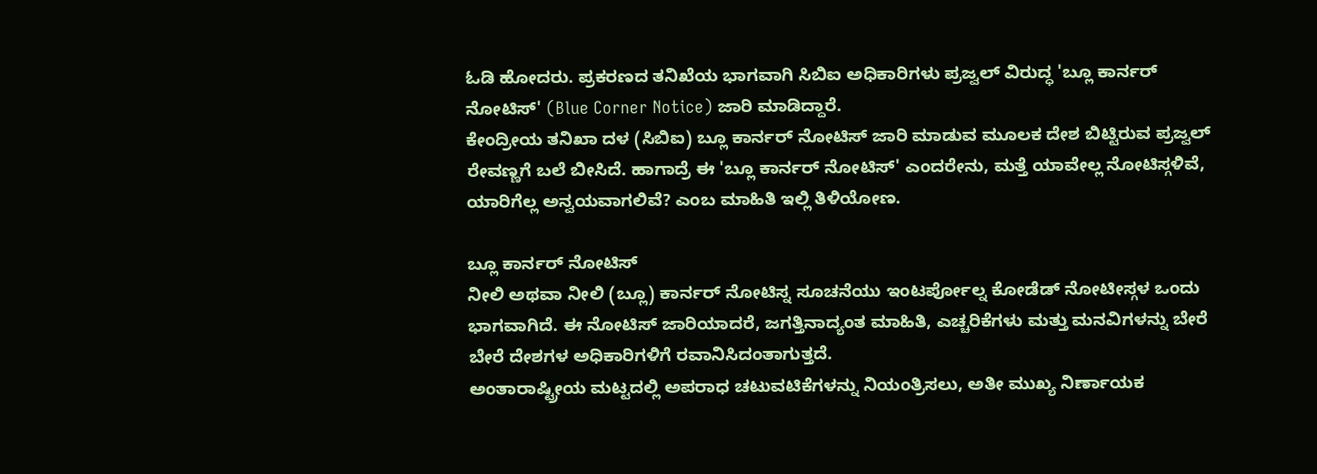ಓಡಿ ಹೋದರು. ಪ್ರಕರಣದ ತನಿಖೆಯ ಭಾಗವಾಗಿ ಸಿಬಿಐ ಅಧಿಕಾರಿಗಳು ಪ್ರಜ್ವಲ್ ವಿರುದ್ಧ 'ಬ್ಲೂ ಕಾರ್ನರ್ ನೋಟಿಸ್' (Blue Corner Notice) ಜಾರಿ ಮಾಡಿದ್ದಾರೆ.
ಕೇಂದ್ರೀಯ ತನಿಖಾ ದಳ (ಸಿಬಿಐ) ಬ್ಲೂ ಕಾರ್ನರ್ ನೋಟಿಸ್ ಜಾರಿ ಮಾಡುವ ಮೂಲಕ ದೇಶ ಬಿಟ್ಟಿರುವ ಪ್ರಜ್ವಲ್ ರೇವಣ್ಣಗೆ ಬಲೆ ಬೀಸಿದೆ. ಹಾಗಾದ್ರೆ ಈ 'ಬ್ಲೂ ಕಾರ್ನರ್ ನೋಟಿಸ್' ಎಂದರೇನು, ಮತ್ತೆ ಯಾವೇಲ್ಲ ನೋಟಿಸ್ಗಳಿವೆ, ಯಾರಿಗೆಲ್ಲ ಅನ್ವಯವಾಗಲಿವೆ? ಎಂಬ ಮಾಹಿತಿ ಇಲ್ಲಿ ತಿಳಿಯೋಣ.

ಬ್ಲೂ ಕಾರ್ನರ್ ನೋಟಿಸ್
ನೀಲಿ ಅಥವಾ ನೀಲಿ (ಬ್ಲೂ) ಕಾರ್ನರ್ ನೋಟಿಸ್ನ ಸೂಚನೆಯು ಇಂಟರ್ಪೋಲ್ನ ಕೋಡೆಡ್ ನೋಟೀಸ್ಗಳ ಒಂದು ಭಾಗವಾಗಿದೆ. ಈ ನೋಟಿಸ್ ಜಾರಿಯಾದರೆ, ಜಗತ್ತಿನಾದ್ಯಂತ ಮಾಹಿತಿ, ಎಚ್ಚರಿಕೆಗಳು ಮತ್ತು ಮನವಿಗಳನ್ನು ಬೇರೆ ಬೇರೆ ದೇಶಗಳ ಅಧಿಕಾರಿಗಳಿಗೆ ರವಾನಿಸಿದಂತಾಗುತ್ತದೆ.
ಅಂತಾರಾಷ್ಟ್ರೀಯ ಮಟ್ಟದಲ್ಲಿ ಅಪರಾಧ ಚಟುವಟಿಕೆಗಳನ್ನು ನಿಯಂತ್ರಿಸಲು, ಅತೀ ಮುಖ್ಯ ನಿರ್ಣಾಯಕ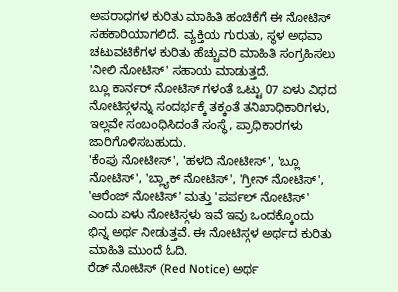ಅಪರಾಧಗಳ ಕುರಿತು ಮಾಹಿತಿ ಹಂಚಿಕೆಗೆ ಈ ನೋಟಿಸ್ ಸಹಕಾರಿಯಾಗಲಿದೆ. ವ್ಯಕ್ತಿಯ ಗುರುತು, ಸ್ಥಳ ಅಥವಾ ಚಟುವಟಿಕೆಗಳ ಕುರಿತು ಹೆಚ್ಚುವರಿ ಮಾಹಿತಿ ಸಂಗ್ರಹಿಸಲು 'ನೀಲಿ ನೋಟಿಸ್' ಸಹಾಯ ಮಾಡುತ್ತದೆ.
ಬ್ಲೂ ಕಾರ್ನರ್ ನೋಟಿಸ್ ಗಳಂತೆ ಒಟ್ಟು 07 ಏಳು ವಿಧದ ನೋಟಿಸ್ಗಳನ್ನು ಸಂದರ್ಭಕ್ಕೆ ತಕ್ಕಂತೆ ತನಿಖಾಧಿಕಾರಿಗಳು, ಇಲ್ಲವೇ ಸಂಬಂಧಿಸಿದಂತೆ ಸಂಸ್ಥೆ, ಪ್ರಾಧಿಕಾರಗಳು ಜಾರಿಗೊಳಿಸಬಹುದು.
'ಕೆಂಪು ನೋಟೀಸ್', 'ಹಳದಿ ನೋಟೀಸ್', 'ಬ್ಲೂ ನೋಟಿಸ್', 'ಬ್ಲ್ಯಾಕ್ ನೋಟಿಸ್', 'ಗ್ರೀನ್ ನೋಟಿಸ್', 'ಆರೆಂಜ್ ನೋಟಿಸ್' ಮತ್ತು 'ಪರ್ಪಲ್ ನೋಟಿಸ್' ಎಂದು ಏಳು ನೋಟಿಸ್ಗಳು ಇವೆ ಇವು ಒಂದಕ್ಕೊಂದು ಭಿನ್ನ ಅರ್ಥ ನೀಡುತ್ತವೆ. ಈ ನೋಟಿಸ್ಗಳ ಅರ್ಥದ ಕುರಿತು ಮಾಹಿತಿ ಮುಂದೆ ಓದಿ.
ರೆಡ್ ನೋಟಿಸ್ (Red Notice) ಅರ್ಥ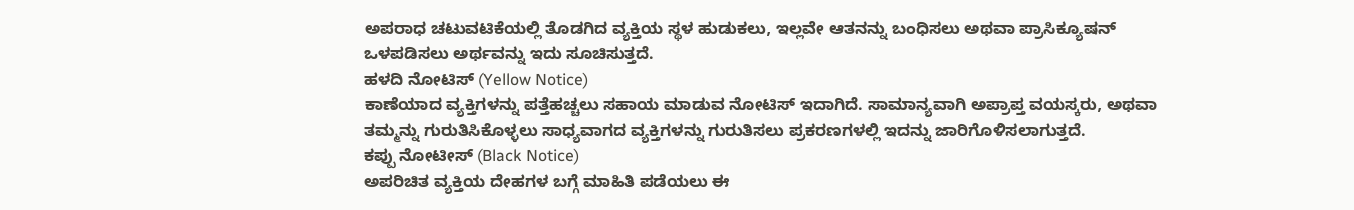ಅಪರಾಧ ಚಟುವಟಿಕೆಯಲ್ಲಿ ತೊಡಗಿದ ವ್ಯಕ್ತಿಯ ಸ್ಥಳ ಹುಡುಕಲು, ಇಲ್ಲವೇ ಆತನನ್ನು ಬಂಧಿಸಲು ಅಥವಾ ಪ್ರಾಸಿಕ್ಯೂಷನ್ ಒಳಪಡಿಸಲು ಅರ್ಥವನ್ನು ಇದು ಸೂಚಿಸುತ್ತದೆ.
ಹಳದಿ ನೋಟಿಸ್ (Yellow Notice)
ಕಾಣೆಯಾದ ವ್ಯಕ್ತಿಗಳನ್ನು ಪತ್ತೆಹಚ್ಚಲು ಸಹಾಯ ಮಾಡುವ ನೋಟಿಸ್ ಇದಾಗಿದೆ. ಸಾಮಾನ್ಯವಾಗಿ ಅಪ್ರಾಪ್ತ ವಯಸ್ಕರು, ಅಥವಾ ತಮ್ಮನ್ನು ಗುರುತಿಸಿಕೊಳ್ಳಲು ಸಾಧ್ಯವಾಗದ ವ್ಯಕ್ತಿಗಳನ್ನು ಗುರುತಿಸಲು ಪ್ರಕರಣಗಳಲ್ಲಿ ಇದನ್ನು ಜಾರಿಗೊಳಿಸಲಾಗುತ್ತದೆ.
ಕಪ್ಪು ನೋಟೀಸ್ (Black Notice)
ಅಪರಿಚಿತ ವ್ಯಕ್ತಿಯ ದೇಹಗಳ ಬಗ್ಗೆ ಮಾಹಿತಿ ಪಡೆಯಲು ಈ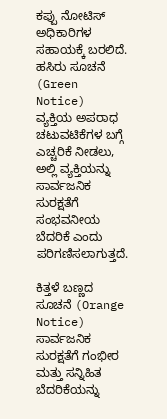ಕಪ್ಪು ನೋಟಿಸ್ ಅಧಿಕಾರಿಗಳ ಸಹಾಯಕ್ಕೆ ಬರಲಿದೆ.
ಹಸಿರು ಸೂಚನೆ (Green Notice)
ವ್ಯಕ್ತಿಯ ಅಪರಾಧ ಚಟುವಟಿಕೆಗಳ ಬಗ್ಗೆ ಎಚ್ಚರಿಕೆ ನೀಡಲು, ಅಲ್ಲಿ ವ್ಯಕ್ತಿಯನ್ನು ಸಾರ್ವಜನಿಕ ಸುರಕ್ಷತೆಗೆ ಸಂಭವನೀಯ ಬೆದರಿಕೆ ಎಂದು ಪರಿಗಣಿಸಲಾಗುತ್ತದೆ.

ಕಿತ್ತಳೆ ಬಣ್ಣದ ಸೂಚನೆ (Orange Notice)
ಸಾರ್ವಜನಿಕ ಸುರಕ್ಷತೆಗೆ ಗಂಭೀರ ಮತ್ತು ಸನ್ನಿಹಿತ ಬೆದರಿಕೆಯನ್ನು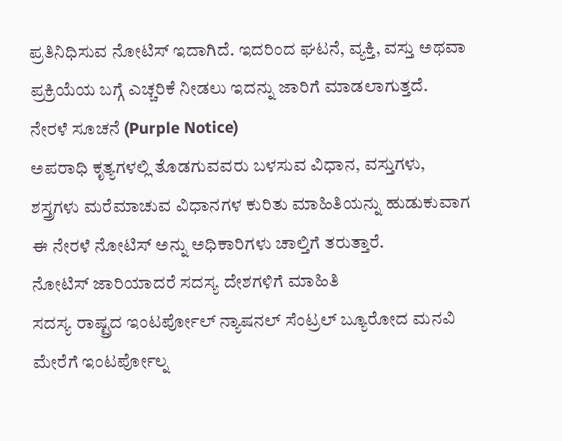ಪ್ರತಿನಿಧಿಸುವ ನೋಟಿಸ್ ಇದಾಗಿದೆ. ಇದರಿಂದ ಘಟನೆ, ವ್ಯಕ್ತಿ, ವಸ್ತು ಅಥವಾ ಪ್ರಕ್ರಿಯೆಯ ಬಗ್ಗೆ ಎಚ್ಚರಿಕೆ ನೀಡಲು ಇದನ್ನು ಜಾರಿಗೆ ಮಾಡಲಾಗುತ್ತದೆ.
ನೇರಳೆ ಸೂಚನೆ (Purple Notice)
ಅಪರಾಧಿ ಕೃತ್ಯಗಳಲ್ಲಿ ತೊಡಗುವವರು ಬಳಸುವ ವಿಧಾನ, ವಸ್ತುಗಳು, ಶಸ್ತ್ರಗಳು ಮರೆಮಾಚುವ ವಿಧಾನಗಳ ಕುರಿತು ಮಾಹಿತಿಯನ್ನು ಹುಡುಕುವಾಗ ಈ ನೇರಳೆ ನೋಟಿಸ್ ಅನ್ನು ಅಧಿಕಾರಿಗಳು ಚಾಲ್ತಿಗೆ ತರುತ್ತಾರೆ.
ನೋಟಿಸ್ ಜಾರಿಯಾದರೆ ಸದಸ್ಯ ದೇಶಗಳಿಗೆ ಮಾಹಿತಿ
ಸದಸ್ಯ ರಾಷ್ಟ್ರದ ಇಂಟರ್ಪೋಲ್ ನ್ಯಾಷನಲ್ ಸೆಂಟ್ರಲ್ ಬ್ಯೂರೋದ ಮನವಿ ಮೇರೆಗೆ ಇಂಟರ್ಪೋಲ್ನ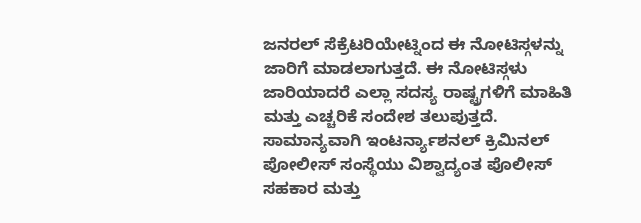ಜನರಲ್ ಸೆಕ್ರೆಟರಿಯೇಟ್ನಿಂದ ಈ ನೋಟಿಸ್ಗಳನ್ನು ಜಾರಿಗೆ ಮಾಡಲಾಗುತ್ತದೆ. ಈ ನೋಟಿಸ್ಗಳು ಜಾರಿಯಾದರೆ ಎಲ್ಲಾ ಸದಸ್ಯ ರಾಷ್ಟ್ರಗಳಿಗೆ ಮಾಹಿತಿ ಮತ್ತು ಎಚ್ಚರಿಕೆ ಸಂದೇಶ ತಲುಪುತ್ತದೆ.
ಸಾಮಾನ್ಯವಾಗಿ ಇಂಟರ್ನ್ಯಾಶನಲ್ ಕ್ರಿಮಿನಲ್ ಪೋಲೀಸ್ ಸಂಸ್ಥೆಯು ವಿಶ್ವಾದ್ಯಂತ ಪೊಲೀಸ್ ಸಹಕಾರ ಮತ್ತು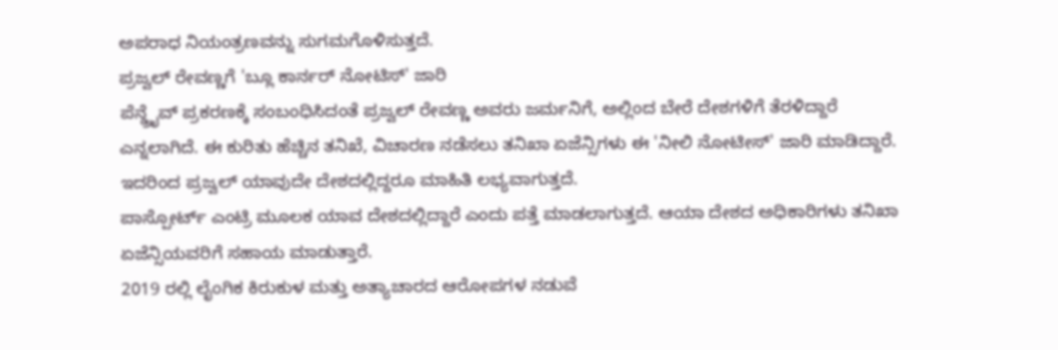ಅಪರಾಧ ನಿಯಂತ್ರಣವನ್ನು ಸುಗಮಗೊಳಿಸುತ್ತದೆ.
ಪ್ರಜ್ವಲ್ ರೇವಣ್ಣಗೆ 'ಬ್ಲೂ ಕಾರ್ನರ್ ನೋಟಿಸ್' ಜಾರಿ
ಪೆನ್ಡ್ರೈವ್ ಪ್ರಕರಣಕ್ಕೆ ಸಂಬಂಧಿಸಿದಂತೆ ಪ್ರಜ್ವಲ್ ರೇವಣ್ಣ ಅವರು ಜರ್ಮನಿಗೆ, ಅಲ್ಲಿಂದ ಬೇರೆ ದೇಶಗಳಿಗೆ ತೆರಳಿದ್ದಾರೆ ಎನ್ನಲಾಗಿದೆ. ಈ ಕುರಿತು ಹೆಚ್ಚಿನ ತನಿಖೆ, ವಿಚಾರಣ ನಡೆಸಲು ತನಿಖಾ ಏಜೆನ್ಸಿಗಳು ಈ 'ನೀಲಿ ನೋಟೀಸ್' ಜಾರಿ ಮಾಡಿದ್ದಾರೆ. ಇದರಿಂದ ಪ್ರಜ್ವಲ್ ಯಾವುದೇ ದೇಶದಲ್ಲಿದ್ದರೂ ಮಾಹಿತಿ ಲಭ್ಯವಾಗುತ್ತದೆ.
ಪಾಸ್ಪೋರ್ಟ್ ಎಂಟ್ರಿ ಮೂಲಕ ಯಾವ ದೇಶದಲ್ಲಿದ್ದಾರೆ ಎಂದು ಪತ್ತೆ ಮಾಡಲಾಗುತ್ತದೆ. ಆಯಾ ದೇಶದ ಅಧಿಕಾರಿಗಳು ತನಿಖಾ ಏಜೆನ್ಸಿಯವರಿಗೆ ಸಹಾಯ ಮಾಡುತ್ತಾರೆ.
2019 ರಲ್ಲಿ ಲೈಂಗಿಕ ಕಿರುಕುಳ ಮತ್ತು ಅತ್ಯಾಚಾರದ ಆರೋಪಗಳ ನಡುವೆ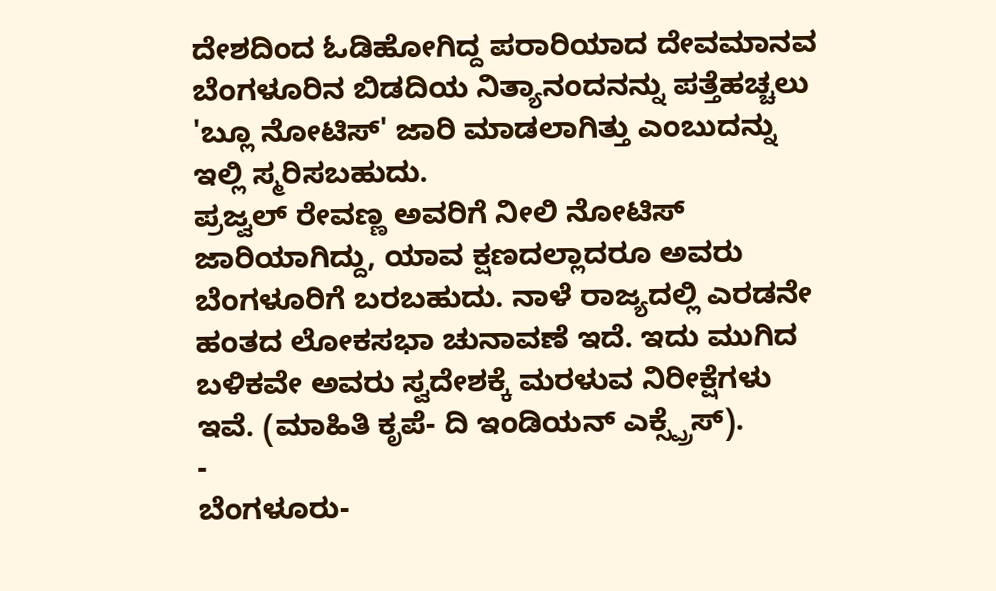ದೇಶದಿಂದ ಓಡಿಹೋಗಿದ್ದ ಪರಾರಿಯಾದ ದೇವಮಾನವ ಬೆಂಗಳೂರಿನ ಬಿಡದಿಯ ನಿತ್ಯಾನಂದನನ್ನು ಪತ್ತೆಹಚ್ಚಲು 'ಬ್ಲೂ ನೋಟಿಸ್' ಜಾರಿ ಮಾಡಲಾಗಿತ್ತು ಎಂಬುದನ್ನು ಇಲ್ಲಿ ಸ್ಮರಿಸಬಹುದು.
ಪ್ರಜ್ವಲ್ ರೇವಣ್ಣ ಅವರಿಗೆ ನೀಲಿ ನೋಟಿಸ್ ಜಾರಿಯಾಗಿದ್ದು, ಯಾವ ಕ್ಷಣದಲ್ಲಾದರೂ ಅವರು ಬೆಂಗಳೂರಿಗೆ ಬರಬಹುದು. ನಾಳೆ ರಾಜ್ಯದಲ್ಲಿ ಎರಡನೇ ಹಂತದ ಲೋಕಸಭಾ ಚುನಾವಣೆ ಇದೆ. ಇದು ಮುಗಿದ ಬಳಿಕವೇ ಅವರು ಸ್ವದೇಶಕ್ಕೆ ಮರಳುವ ನಿರೀಕ್ಷೆಗಳು ಇವೆ. (ಮಾಹಿತಿ ಕೃಪೆ- ದಿ ಇಂಡಿಯನ್ ಎಕ್ಸ್ಪ್ರೆಸ್).
-
ಬೆಂಗಳೂರು-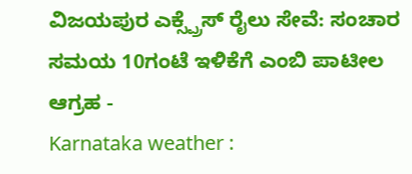ವಿಜಯಪುರ ಎಕ್ಸ್ಪ್ರೆಸ್ ರೈಲು ಸೇವೆ: ಸಂಚಾರ ಸಮಯ 10ಗಂಟೆ ಇಳಿಕೆಗೆ ಎಂಬಿ ಪಾಟೀಲ ಆಗ್ರಹ -
Karnataka weather :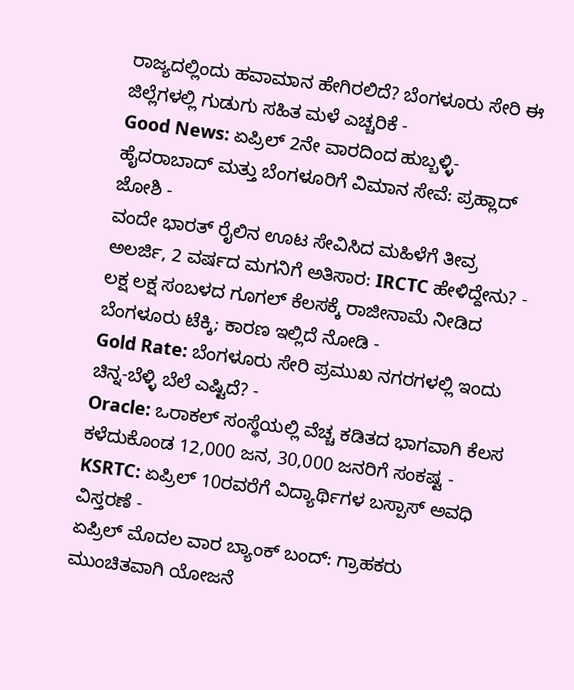ರಾಜ್ಯದಲ್ಲಿಂದು ಹವಾಮಾನ ಹೇಗಿರಲಿದೆ? ಬೆಂಗಳೂರು ಸೇರಿ ಈ ಜಿಲ್ಲೆಗಳಲ್ಲಿ ಗುಡುಗು ಸಹಿತ ಮಳೆ ಎಚ್ಚರಿಕೆ -
Good News: ಏಪ್ರಿಲ್ 2ನೇ ವಾರದಿಂದ ಹುಬ್ಬಳ್ಳಿ-ಹೈದರಾಬಾದ್ ಮತ್ತು ಬೆಂಗಳೂರಿಗೆ ವಿಮಾನ ಸೇವೆ: ಪ್ರಹ್ಲಾದ್ ಜೋಶಿ -
ವಂದೇ ಭಾರತ್ ರೈಲಿನ ಊಟ ಸೇವಿಸಿದ ಮಹಿಳೆಗೆ ತೀವ್ರ ಅಲರ್ಜಿ, 2 ವರ್ಷದ ಮಗನಿಗೆ ಅತಿಸಾರ: IRCTC ಹೇಳಿದ್ದೇನು? -
ಲಕ್ಷ ಲಕ್ಷ ಸಂಬಳದ ಗೂಗಲ್ ಕೆಲಸಕ್ಕೆ ರಾಜೀನಾಮೆ ನೀಡಿದ ಬೆಂಗಳೂರು ಟೆಕ್ಕಿ; ಕಾರಣ ಇಲ್ಲಿದೆ ನೋಡಿ -
Gold Rate: ಬೆಂಗಳೂರು ಸೇರಿ ಪ್ರಮುಖ ನಗರಗಳಲ್ಲಿ ಇಂದು ಚಿನ್ನ-ಬೆಳ್ಳಿ ಬೆಲೆ ಎಷ್ಟಿದೆ? -
Oracle: ಒರಾಕಲ್ ಸಂಸ್ಥೆಯಲ್ಲಿ ವೆಚ್ಚ ಕಡಿತದ ಭಾಗವಾಗಿ ಕೆಲಸ ಕಳೆದುಕೊಂಡ 12,000 ಜನ, 30,000 ಜನರಿಗೆ ಸಂಕಷ್ಟ -
KSRTC: ಏಪ್ರಿಲ್ 10ರವರೆಗೆ ವಿದ್ಯಾರ್ಥಿಗಳ ಬಸ್ಪಾಸ್ ಅವಧಿ ವಿಸ್ತರಣೆ -
ಏಪ್ರಿಲ್ ಮೊದಲ ವಾರ ಬ್ಯಾಂಕ್ ಬಂದ್: ಗ್ರಾಹಕರು ಮುಂಚಿತವಾಗಿ ಯೋಜನೆ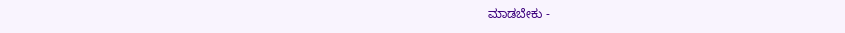ಮಾಡಬೇಕು -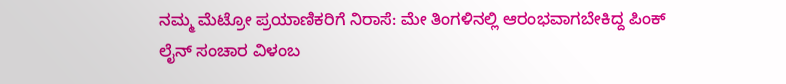ನಮ್ಮ ಮೆಟ್ರೋ ಪ್ರಯಾಣಿಕರಿಗೆ ನಿರಾಸೆ: ಮೇ ತಿಂಗಳಿನಲ್ಲಿ ಆರಂಭವಾಗಬೇಕಿದ್ದ ಪಿಂಕ್ ಲೈನ್ ಸಂಚಾರ ವಿಳಂಬ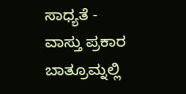ಸಾಧ್ಯತೆ -
ವಾಸ್ತು ಪ್ರಕಾರ ಬಾತ್ರೂಮ್ನಲ್ಲಿ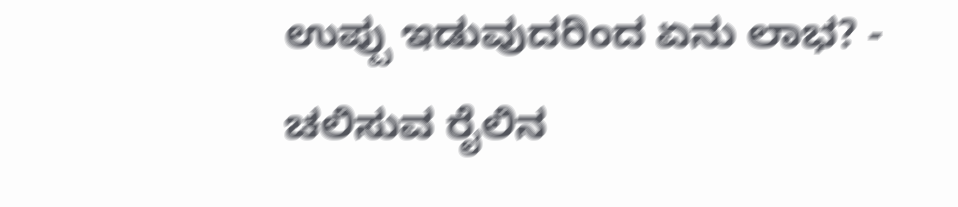ಉಪ್ಪು ಇಡುವುದರಿಂದ ಏನು ಲಾಭ? -
ಚಲಿಸುವ ರೈಲಿನ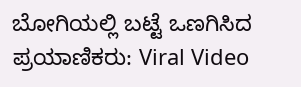ಬೋಗಿಯಲ್ಲಿ ಬಟ್ಟೆ ಒಣಗಿಸಿದ ಪ್ರಯಾಣಿಕರು: Viral Video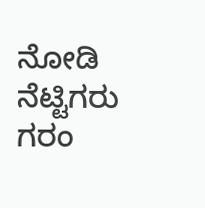ನೋಡಿ ನೆಟ್ಟಿಗರು ಗರಂ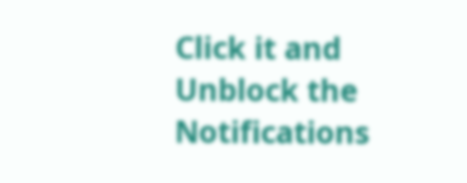Click it and Unblock the Notifications